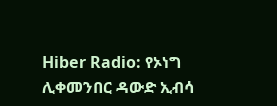Hiber Radio: የኦነግ ሊቀመንበር ዳውድ ኢብሳ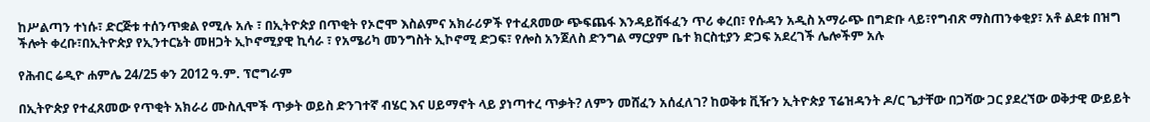ከሥልጣን ተነሱ፣ ድርጅቱ ተሰንጥቋል የሚሉ አሉ ፣ በኢትዮጵያ በጥቂት የኦሮሞ እስልምና አክራሪዎች የተፈጸመው ጭፍጨፋ እንዳይሸፋፈን ጥሪ ቀረበ፣ የሱዳን አዲስ አማራጭ በግድቡ ላይ፣የግብጽ ማስጠንቀቂያ፣ አቶ ልደቱ በዝግ ችሎት ቀረቡ፣በኢትዮጵያ የኢንተርኔት መዘጋት ኢኮኖሚያዊ ኪሳራ ፣ የአሜሪካ መንግስት ኢኮኖሚ ድጋፍ፣ የሎስ አንጀለስ ድንግል ማርያም ቤተ ክርስቲያን ድጋፍ አደረገች ሌሎችም አሉ

የሕብር ሬዲዮ ሐምሌ 24/25 ቀን 2012 ዓ.ም. ፕሮግራም

በኢትዮጵያ የተፈጸመው የጥቂት አክራሪ ሙስሊሞች ጥቃት ወይስ ድንገተኛ ብሄር እና ሀይማኖት ላይ ያነጣተረ ጥቃት? ለምን መሸፈን አሰፈለገ? ከወቅቱ ቪዥን ኢትዮጵያ ፕሬዝዳንት ዶ/ር ጌታቸው በጋሻው ጋር ያደረኘው ወቅታዊ ውይይት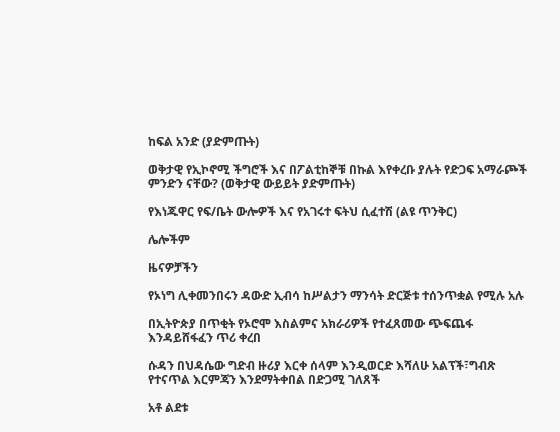ከፍል አንድ (ያድምጡት)

ወቅታዊ የኢኮኖሚ ችግሮች እና በፖልቲከኞቹ በኩል እየቀረቡ ያሉት የድጋፍ አማራጮች ምንድን ናቸው? (ወቅታዊ ውይይት ያድምጡት)

የእነጁዋር የፍ/ቤት ውሎዎች እና የአገሩተ ፍትህ ሲፈተሽ (ልዩ ጥንቅር)

ሌሎችም

ዜናዎቻችን

የኦነግ ሊቀመንበሩን ዳውድ ኢብሳ ከሥልታን ማንሳት ድርጅቱ ተሰንጥቋል የሚሉ አሉ

በኢትዮጵያ በጥቂት የኦሮሞ እስልምና አክራሪዎች የተፈጸመው ጭፍጨፋ እንዳይሸፋፈን ጥሪ ቀረበ

ሱዳን በህዳሴው ግድብ ዙሪያ እርቀ ሰላም እንዲወርድ እሻለሁ አልፕች፣ግብጽ የተናጥል እርምጃን እንደማትቀበል በድጋሚ ገለጸች

አቶ ልደቱ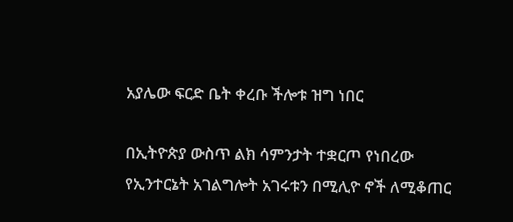አያሌው ፍርድ ቤት ቀረቡ ችሎቱ ዝግ ነበር

በኢትዮጵያ ውስጥ ልክ ሳምንታት ተቋርጦ የነበረው የኢንተርኔት አገልግሎት አገሩቱን በሚሊዮ ኖች ለሚቆጠር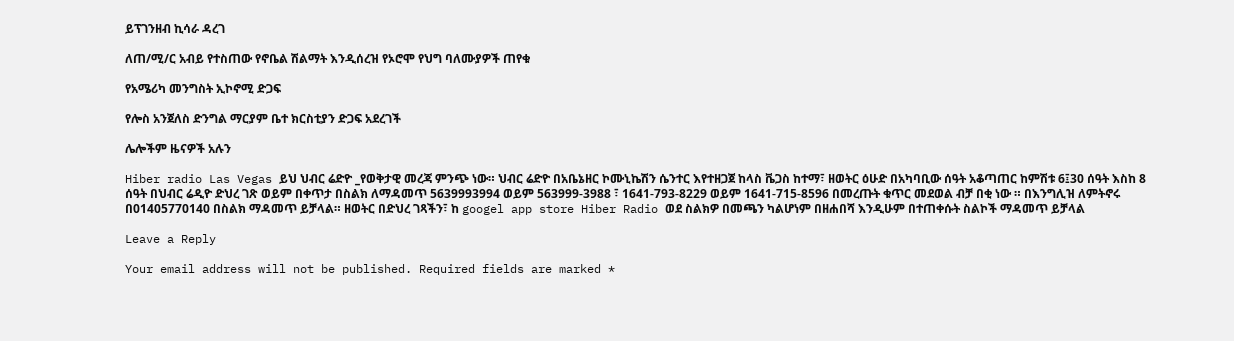ይፕገንዘብ ኪሳራ ዳረገ

ለጠ/ሚ/ር አብይ የተስጠው የኖቤል ሽልማት እንዲሰረዝ የኦሮሞ የህግ ባለሙያዎች ጠየቁ

የአሜሪካ መንግስት ኢኮኖሚ ድጋፍ

የሎስ አንጀለስ ድንግል ማርያም ቤተ ክርስቲያን ድጋፍ አደረገች

ሌሎችም ዜናዎች አሉን

Hiber radio Las Vegas ይህ ህብር ሬድዮ _የወቅታዊ መረጃ ምንጭ ነው። ህብር ሬድዮ በአቤኔዘር ኮሙኒኬሽን ሴንተር እየተዘጋጀ ከላስ ቬጋስ ከተማ፣ ዘወትር ዕሁድ በአካባቢው ሰዓት አቆጣጠር ከምሽቱ 6፤30 ሰዓት እስከ 8 ሰዓት በህብር ሬዲዮ ድህረ ገጽ ወይም በቀጥታ በስልክ ለማዳመጥ 5639993994 ወይም 563999-3988 ፣ 1641-793-8229 ወይም 1641-715-8596 በመረጡት ቁጥር መደወል ብቻ በቂ ነው ። በእንግሊዝ ለምትኖሩ በ01405770140 በስልክ ማዳመጥ ይቻላል። ዘወትር በድህረ ገጻችን፣ ከ googel app store Hiber Radio ወደ ስልክዎ በመጫን ካልሆነም በዘሐበሻ እንዲሁም በተጠቀሱት ስልኮች ማዳመጥ ይቻላል

Leave a Reply

Your email address will not be published. Required fields are marked *